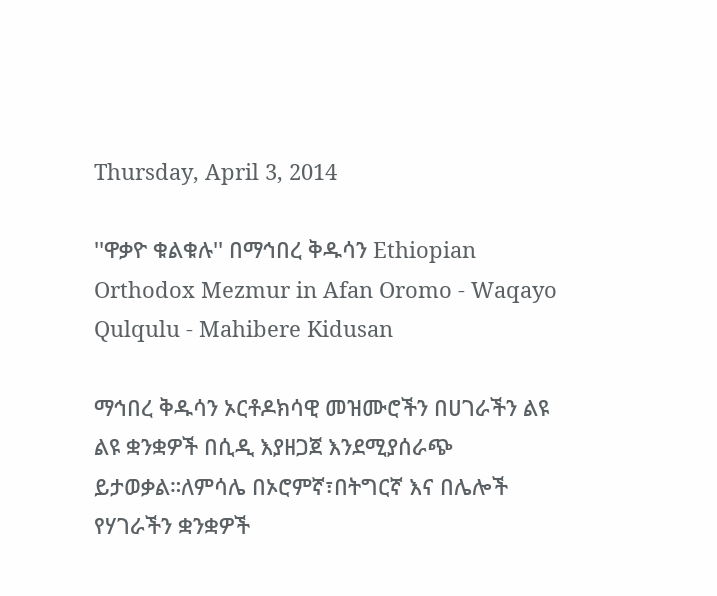Thursday, April 3, 2014

''ዋቃዮ ቁልቁሉ'' በማኅበረ ቅዱሳን Ethiopian Orthodox Mezmur in Afan Oromo - Waqayo Qulqulu - Mahibere Kidusan

ማኅበረ ቅዱሳን ኦርቶዶክሳዊ መዝሙሮችን በሀገራችን ልዩ ልዩ ቋንቋዎች በሲዲ እያዘጋጀ እንደሚያሰራጭ ይታወቃል።ለምሳሌ በኦሮምኛ፣በትግርኛ እና በሌሎች የሃገራችን ቋንቋዎች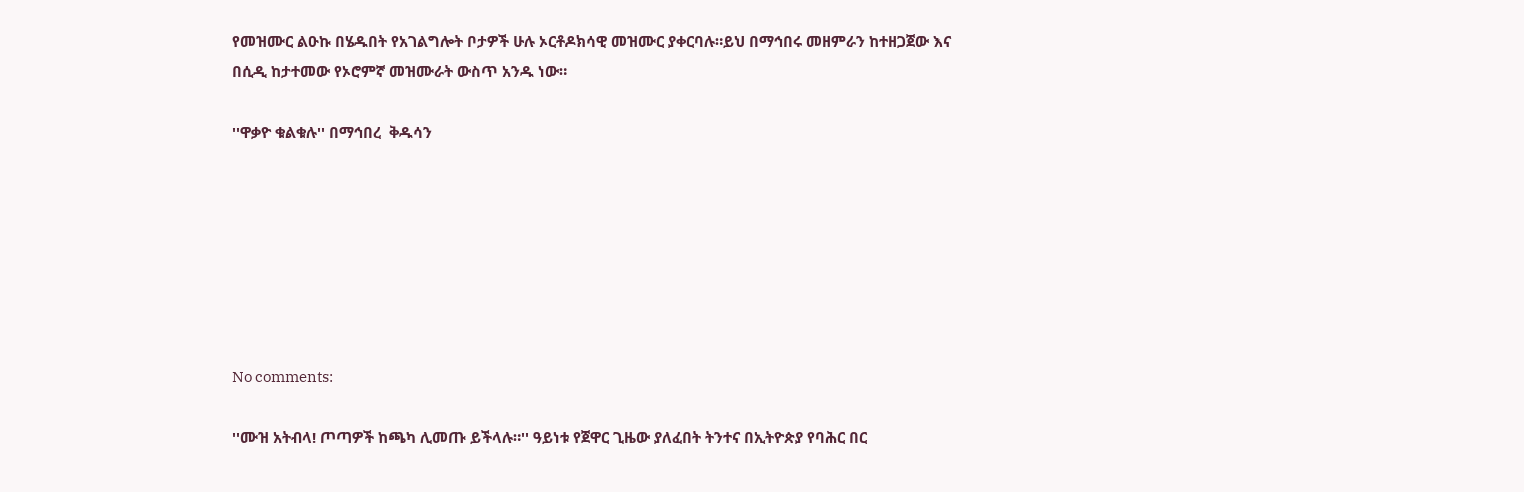የመዝሙር ልዑኩ በሄዱበት የአገልግሎት ቦታዎች ሁሉ ኦርቶዶክሳዊ መዝሙር ያቀርባሉ።ይህ በማኅበሩ መዘምራን ከተዘጋጀው እና በሲዲ ከታተመው የኦሮምኛ መዝሙራት ውስጥ አንዱ ነው።

''ዋቃዮ ቁልቁሉ'' በማኅበረ  ቅዱሳን







No comments:

''ሙዝ አትብላ! ጦጣዎች ከጫካ ሊመጡ ይችላሉ።'' ዓይነቱ የጀዋር ጊዜው ያለፈበት ትንተና በኢትዮጵያ የባሕር በር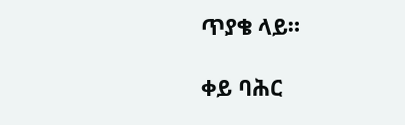ጥያቄ ላይ።

ቀይ ባሕር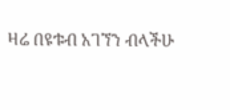ዛሬ በዩቱብ አገኘን ብላችሁ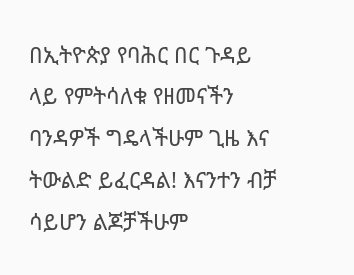በኢትዮጵያ የባሕር በር ጉዳይ ላይ የምትሳለቁ የዘመናችን ባንዳዎች ግዴላችሁም ጊዜ እና ትውልድ ይፈርዳል! እናንተን ብቻ ሳይሆን ልጆቻችሁም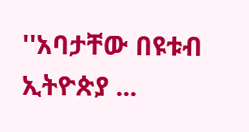''አባታቸው በዩቱብ ኢትዮጵያ ...